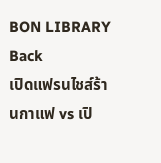BON LIBRARY
Back
เปิดแฟรนไชส์ร้านกาแฟ vs เปิ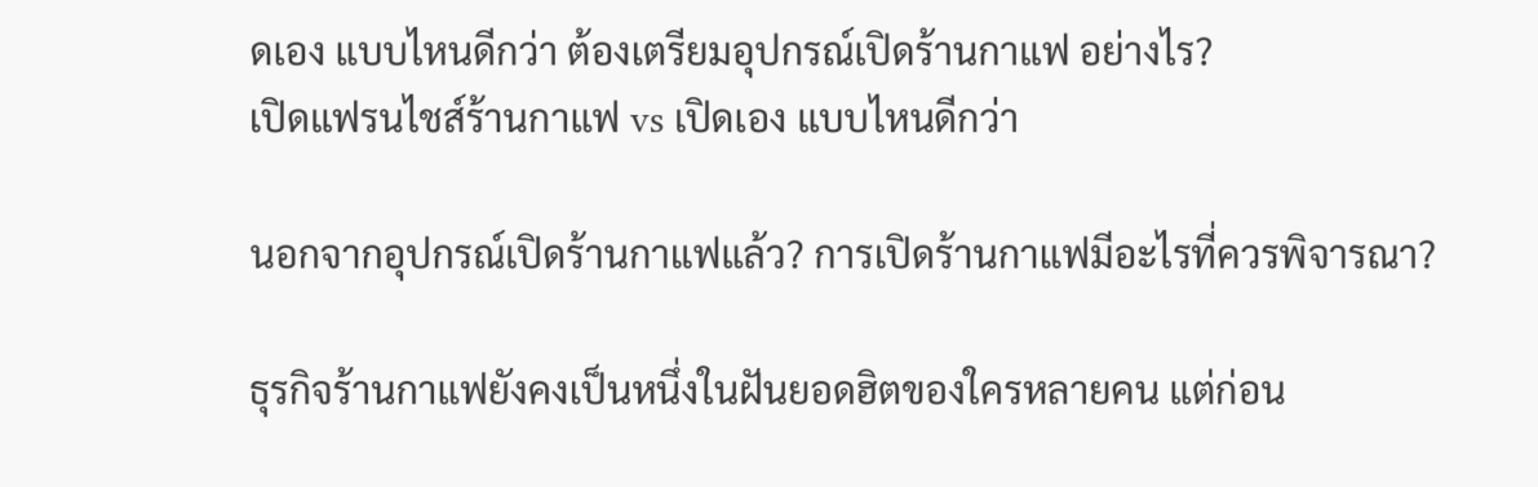ดเอง แบบไหนดีกว่า ต้องเตรียมอุปกรณ์เปิดร้านกาแฟ อย่างไร?
เปิดแฟรนไชส์ร้านกาแฟ vs เปิดเอง แบบไหนดีกว่า

นอกจากอุปกรณ์เปิดร้านกาแฟแล้ว? การเปิดร้านกาแฟมีอะไรที่ควรพิจารณา?

ธุรกิจร้านกาแฟยังคงเป็นหนึ่งในฝันยอดฮิตของใครหลายคน แต่ก่อน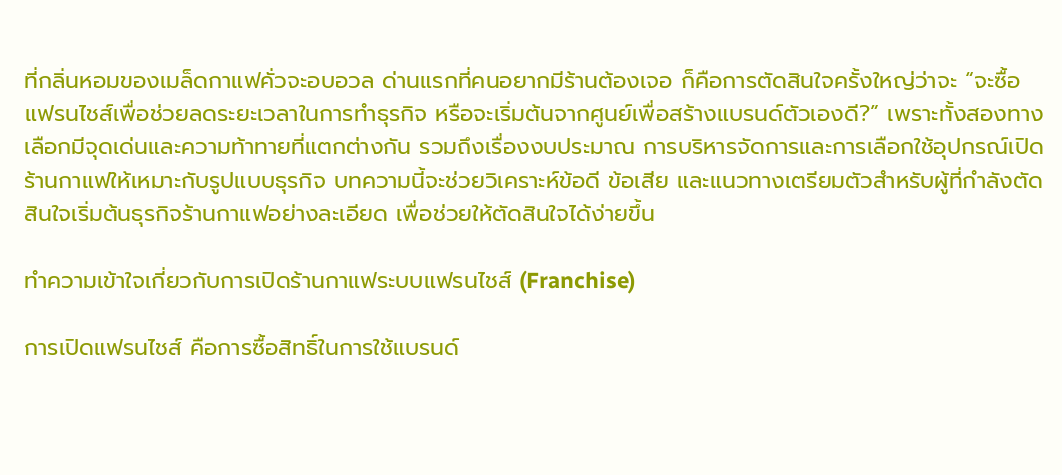ที่กลิ่นหอมของเมล็ดกาแฟคั่วจะอบอวล ด่านแรกที่คนอยากมีร้านต้องเจอ ก็คือการตัดสินใจครั้งใหญ่ว่าจะ “จะซื้อแฟรนไชส์เพื่อช่วยลดระยะเวลาในการทำธุรกิจ หรือจะเริ่มต้นจากศูนย์เพื่อสร้างแบรนด์ตัวเองดี?” เพราะทั้งสองทางเลือกมีจุดเด่นและความท้าทายที่แตกต่างกัน รวมถึงเรื่องงบประมาณ การบริหารจัดการและการเลือกใช้อุปกรณ์เปิดร้านกาแฟให้เหมาะกับรูปแบบธุรกิจ บทความนี้จะช่วยวิเคราะห์ข้อดี ข้อเสีย และแนวทางเตรียมตัวสำหรับผู้ที่กำลังตัดสินใจเริ่มต้นธุรกิจร้านกาแฟอย่างละเอียด เพื่อช่วยให้ตัดสินใจได้ง่ายขึ้น

ทำความเข้าใจเกี่ยวกับการเปิดร้านกาแฟระบบแฟรนไชส์ (Franchise)

การเปิดแฟรนไชส์ คือการซื้อสิทธิ์ในการใช้แบรนด์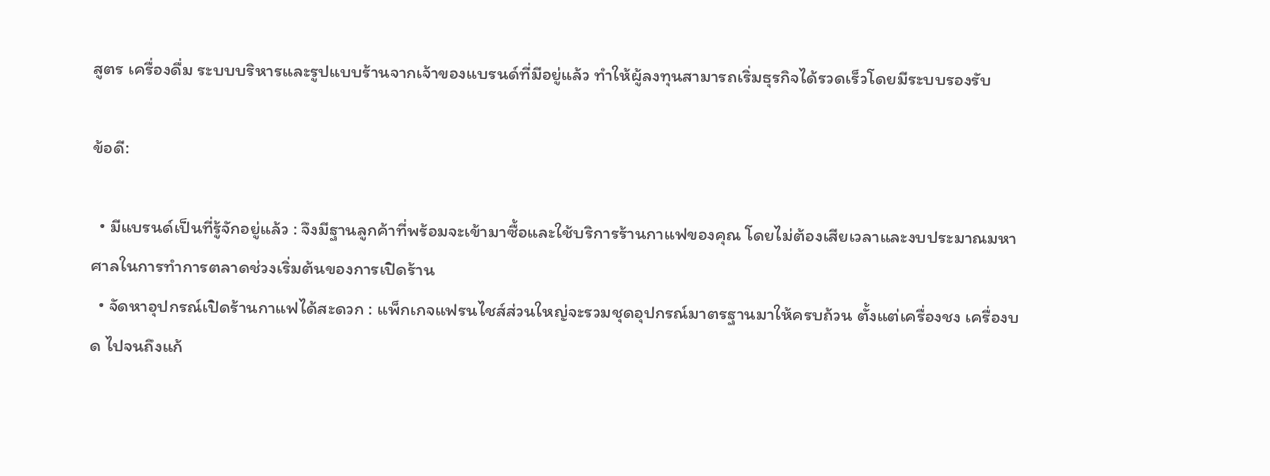สูตร เครื่องดื่ม ระบบบริหารและรูปแบบร้านจากเจ้าของแบรนด์ที่มีอยู่แล้ว ทำให้ผู้ลงทุนสามารถเริ่มธุรกิจได้รวดเร็วโดยมีระบบรองรับ

ข้อดี:

  • มีแบรนด์เป็นที่รู้จักอยู่แล้ว : จึงมีฐานลูกค้าที่พร้อมจะเข้ามาซื้อและใช้บริการร้านกาแฟของคุณ โดยไม่ต้องเสียเวลาและงบประมาณมหาศาลในการทำการตลาดช่วงเริ่มต้นของการเปิดร้าน
  • จัดหาอุปกรณ์เปิดร้านกาแฟได้สะดวก : แพ็กเกจแฟรนไชส์ส่วนใหญ่จะรวมชุดอุปกรณ์มาตรฐานมาให้ครบถ้วน ตั้งแต่เครื่องชง เครื่องบด ไปจนถึงแก้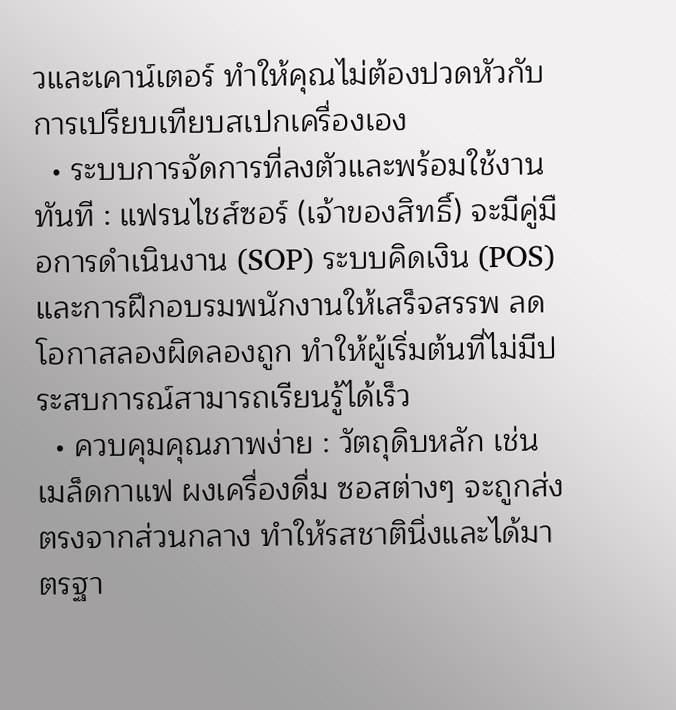วและเคาน์เตอร์ ทำให้คุณไม่ต้องปวดหัวกับการเปรียบเทียบสเปกเครื่องเอง
  • ระบบการจัดการที่ลงตัวและพร้อมใช้งานทันที : แฟรนไชส์ซอร์ (เจ้าของสิทธิ์) จะมีคู่มือการดำเนินงาน (SOP) ระบบคิดเงิน (POS) และการฝึกอบรมพนักงานให้เสร็จสรรพ ลดโอกาสลองผิดลองถูก ทำให้ผู้เริ่มต้นที่ไม่มีประสบการณ์สามารถเรียนรู้ได้เร็ว
  • ควบคุมคุณภาพง่าย : วัตถุดิบหลัก เช่น เมล็ดกาแฟ ผงเครื่องดื่ม ซอสต่างๆ จะถูกส่งตรงจากส่วนกลาง ทำให้รสชาตินิ่งและได้มาตรฐา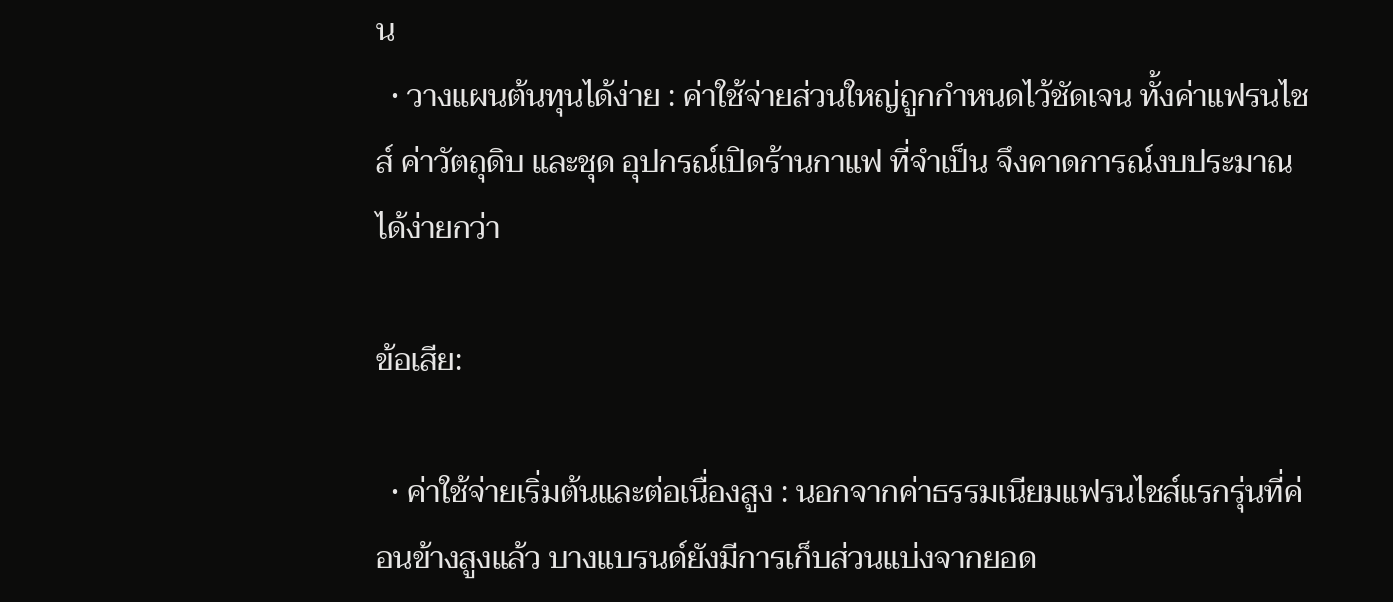น
  • วางแผนต้นทุนได้ง่าย : ค่าใช้จ่ายส่วนใหญ่ถูกกำหนดไว้ชัดเจน ทั้งค่าแฟรนไชส์ ค่าวัตถุดิบ และชุด อุปกรณ์เปิดร้านกาแฟ ที่จำเป็น จึงคาดการณ์งบประมาณได้ง่ายกว่า

ข้อเสีย:

  • ค่าใช้จ่ายเริ่มต้นและต่อเนื่องสูง : นอกจากค่าธรรมเนียมแฟรนไชส์แรกรุ่นที่ค่อนข้างสูงแล้ว บางแบรนด์ยังมีการเก็บส่วนแบ่งจากยอด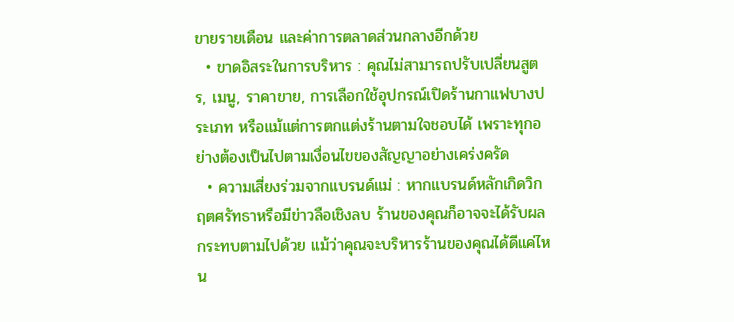ขายรายเดือน และค่าการตลาดส่วนกลางอีกด้วย
  • ขาดอิสระในการบริหาร : คุณไม่สามารถปรับเปลี่ยนสูตร, เมนู, ราคาขาย, การเลือกใช้อุปกรณ์เปิดร้านกาแฟบางประเภท หรือแม้แต่การตกแต่งร้านตามใจชอบได้ เพราะทุกอย่างต้องเป็นไปตามเงื่อนไขของสัญญาอย่างเคร่งครัด
  • ความเสี่ยงร่วมจากแบรนด์แม่ : หากแบรนด์หลักเกิดวิกฤตศรัทธาหรือมีข่าวลือเชิงลบ ร้านของคุณก็อาจจะได้รับผลกระทบตามไปด้วย แม้ว่าคุณจะบริหารร้านของคุณได้ดีแค่ไหน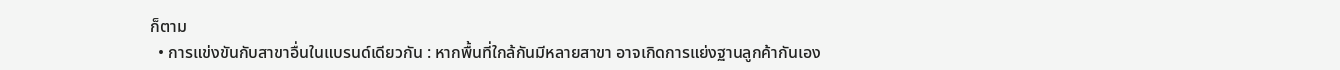ก็ตาม
  • การแข่งขันกับสาขาอื่นในแบรนด์เดียวกัน : หากพื้นที่ใกล้กันมีหลายสาขา อาจเกิดการแย่งฐานลูกค้ากันเอง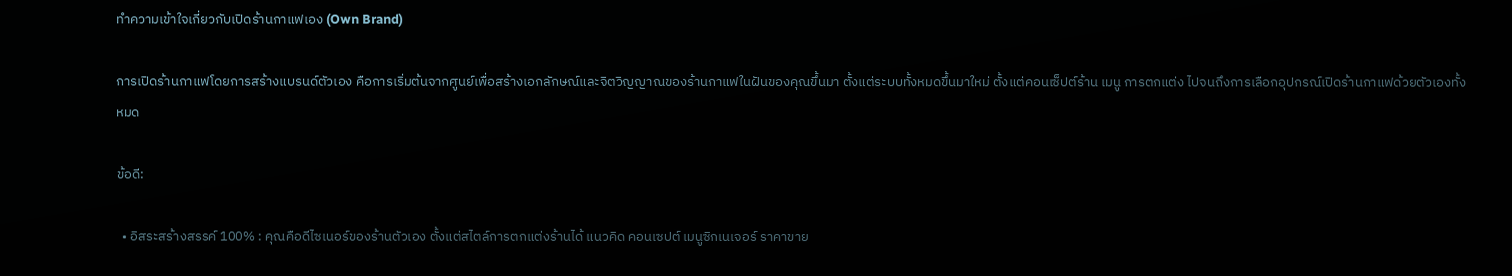ทำความเข้าใจเกี่ยวกับเปิดร้านกาแฟเอง (Own Brand)

การเปิดร้านกาแฟโดยการสร้างแบรนด์ตัวเอง คือการเริ่มต้นจากศูนย์เพื่อสร้างเอกลักษณ์และจิตวิญญาณของร้านกาแฟในฝันของคุณขึ้นมา ตั้งแต่ระบบทั้งหมดขึ้นมาใหม่ ตั้งแต่คอนเซ็ปต์ร้าน เมนู การตกแต่ง ไปจนถึงการเลือกอุปกรณ์เปิดร้านกาแฟด้วยตัวเองทั้งหมด

ข้อดี:

  • อิสระสร้างสรรค์ 100% : คุณคือดีไซเนอร์ของร้านตัวเอง ตั้งแต่สไตล์การตกแต่งร้านได้ แนวคิด คอนเซปต์ เมนูซิกเนเจอร์ ราคาขาย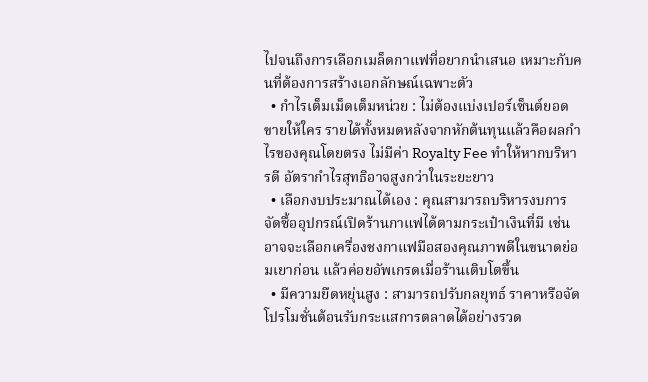ไปจนถึงการเลือกเมล็ดกาแฟที่อยากนำเสนอ เหมาะกับคนที่ต้องการสร้างเอกลักษณ์เฉพาะตัว
  • กำไรเต็มเม็ดเต็มหน่วย : ไม่ต้องแบ่งเปอร์เซ็นต์ยอดขายให้ใคร รายได้ทั้งหมดหลังจากหักต้นทุนแล้วคือผลกำไรของคุณโดยตรง ไม่มีค่า Royalty Fee ทำให้หากบริหารดี อัตรากำไรสุทธิอาจสูงกว่าในระยะยาว
  • เลือกงบประมาณได้เอง : คุณสามารถบริหารงบการจัดซื้ออุปกรณ์เปิดร้านกาแฟได้ตามกระเป๋าเงินที่มี เช่น อาจจะเลือกเครื่องชงกาแฟมือสองคุณภาพดีในขนาดย่อมเยาก่อน แล้วค่อยอัพเกรดเมื่อร้านเติบโตขึ้น
  • มีความยืดหยุ่นสูง : สามารถปรับกลยุทธ์ ราคาหรือจัดโปรโมชั่นต้อนรับกระแสการตลาดได้อย่างรวด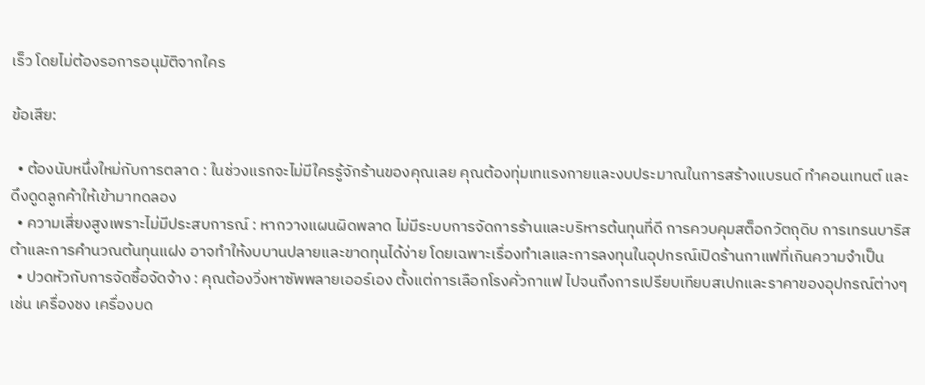เร็ว โดยไม่ต้องรอการอนุมัติจากใคร

ข้อเสีย:

  • ต้องนับหนึ่งใหม่กับการตลาด : ในช่วงแรกจะไม่มีใครรู้จักร้านของคุณเลย คุณต้องทุ่มเทแรงกายและงบประมาณในการสร้างแบรนด์ ทำคอนเทนต์ และดึงดูดลูกค้าให้เข้ามาทดลอง
  • ความเสี่ยงสูงเพราะไม่มีประสบการณ์ : หากวางแผนผิดพลาด ไม่มีระบบการจัดการร้านและบริหารต้นทุนที่ดี การควบคุมสต็อกวัตถุดิบ การเทรนบาริสต้าและการคำนวณต้นทุนแฝง อาจทำให้งบบานปลายและขาดทุนได้ง่าย โดยเฉพาะเรื่องทำเลและการลงทุนในอุปกรณ์เปิดร้านกาแฟที่เกินความจำเป็น
  • ปวดหัวกับการจัดซื้อจัดจ้าง : คุณต้องวิ่งหาซัพพลายเออร์เอง ตั้งแต่การเลือกโรงคั่วกาแฟ ไปจนถึงการเปรียบเทียบสเปกและราคาของอุปกรณ์ต่างๆ เช่น เครื่องชง เครื่องบด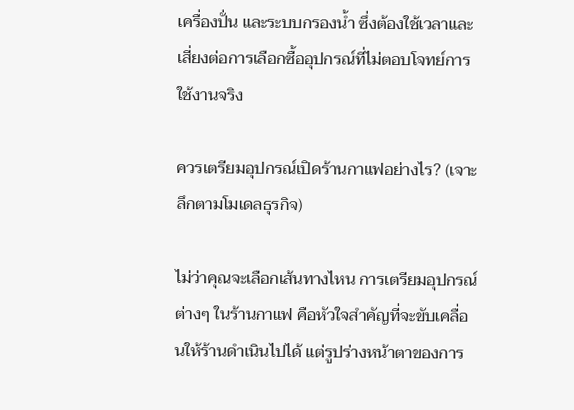เครื่องปั่น และระบบกรองน้ำ ซึ่งต้องใช้เวลาและเสี่ยงต่อการเลือกซื้ออุปกรณ์ที่ไม่ตอบโจทย์การใช้งานจริง

ควรเตรียมอุปกรณ์เปิดร้านกาแฟอย่างไร? (เจาะลึกตามโมเดลธุรกิจ)

ไม่ว่าคุณจะเลือกเส้นทางไหน การเตรียมอุปกรณ์ต่างๆ ในร้านกาแฟ คือหัวใจสำคัญที่จะขับเคลื่อนให้ร้านดำเนินไปได้ แต่รูปร่างหน้าตาของการ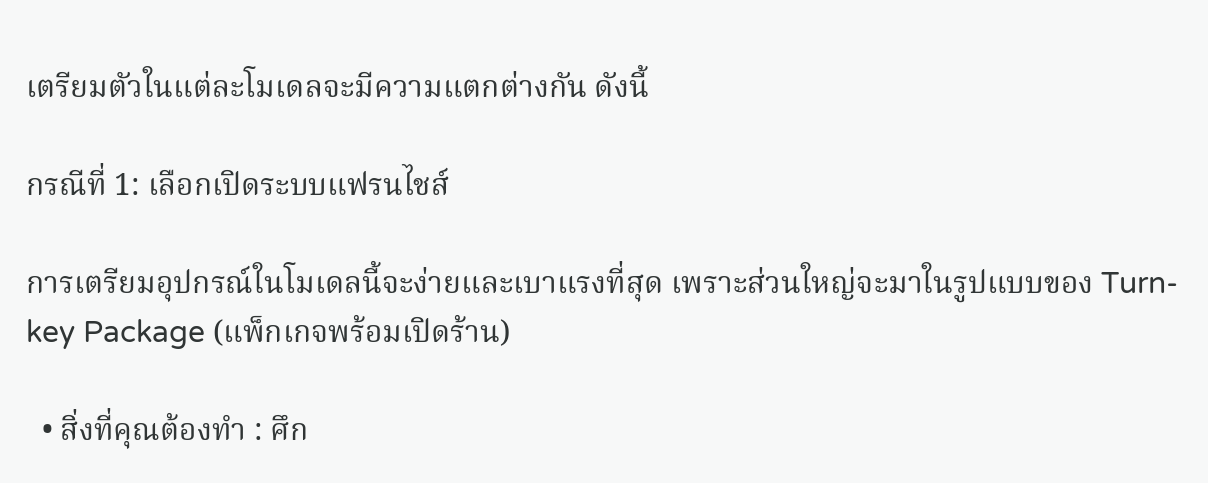เตรียมตัวในแต่ละโมเดลจะมีความแตกต่างกัน ดังนี้

กรณีที่ 1: เลือกเปิดระบบแฟรนไชส์

การเตรียมอุปกรณ์ในโมเดลนี้จะง่ายและเบาแรงที่สุด เพราะส่วนใหญ่จะมาในรูปแบบของ Turn-key Package (แพ็กเกจพร้อมเปิดร้าน)

  • สิ่งที่คุณต้องทำ : ศึก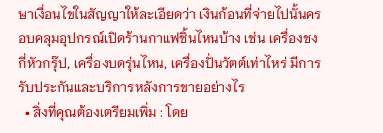ษาเงื่อนไขในสัญญาให้ละเอียดว่า เงินก้อนที่จ่ายไปนั้นครอบคลุมอุปกรณ์เปิดร้านกาแฟชิ้นไหนบ้าง เช่น เครื่องชงกี่หัวกรุ๊ป, เครื่องบดรุ่นไหน, เครื่องปั่นวัตต์เท่าไหร่ มีการรับประกันและบริการหลังการขายอย่างไร
  • สิ่งที่คุณต้องเตรียมเพิ่ม : โดย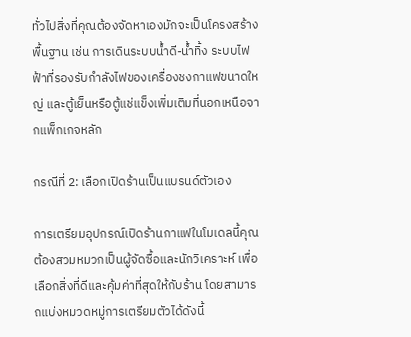ทั่วไปสิ่งที่คุณต้องจัดหาเองมักจะเป็นโครงสร้างพื้นฐาน เช่น การเดินระบบน้ำดี-น้ำทิ้ง ระบบไฟฟ้าที่รองรับกำลังไฟของเครื่องชงกาแฟขนาดใหญ่ และตู้เย็นหรือตู้แช่แข็งเพิ่มเติมที่นอกเหนือจากแพ็กเกจหลัก

กรณีที่ 2: เลือกเปิดร้านเป็นแบรนด์ตัวเอง

การเตรียมอุปกรณ์เปิดร้านกาแฟในโมเดลนี้คุณต้องสวมหมวกเป็นผู้จัดซื้อและนักวิเคราะห์ เพื่อเลือกสิ่งที่ดีและคุ้มค่าที่สุดให้กับร้าน โดยสามารถแบ่งหมวดหมู่การเตรียมตัวได้ดังนี้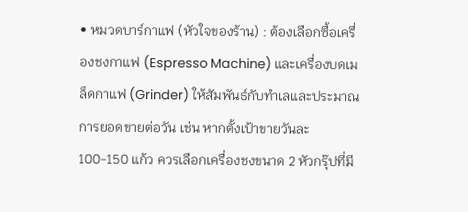• หมวดบาร์กาแฟ (หัวใจของร้าน) : ต้องเลือกซื้อเครื่องชงกาแฟ (Espresso Machine) และเครื่องบดเมล็ดกาแฟ (Grinder) ให้สัมพันธ์กับทำเลและประมาณการยอดขายต่อวัน เช่น หากตั้งเป้าขายวันละ 100-150 แก้ว ควรเลือกเครื่องชงขนาด 2 หัวกรุ๊ปที่มี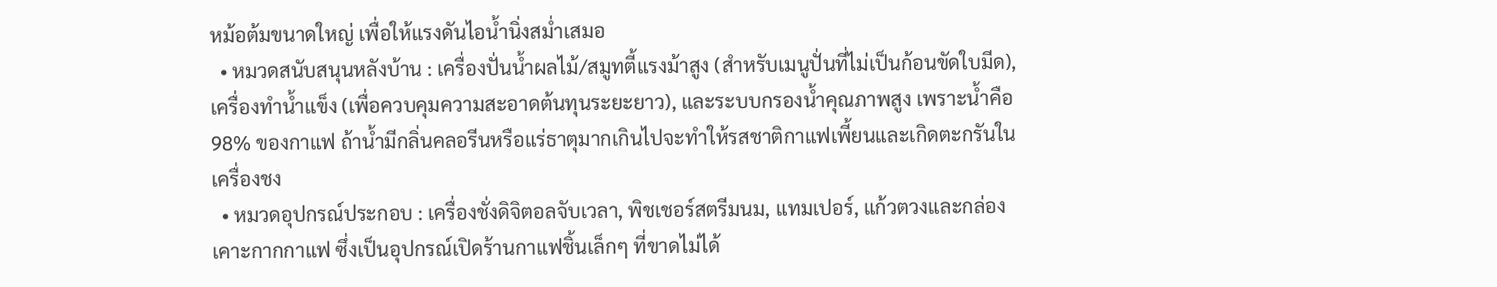หม้อต้มขนาดใหญ่ เพื่อให้แรงดันไอน้ำนิ่งสม่ำเสมอ
  • หมวดสนับสนุนหลังบ้าน : เครื่องปั่นน้ำผลไม้/สมูทตี้แรงม้าสูง (สำหรับเมนูปั่นที่ไม่เป็นก้อนขัดใบมีด), เครื่องทำน้ำแข็ง (เพื่อควบคุมความสะอาดต้นทุนระยะยาว), และระบบกรองน้ำคุณภาพสูง เพราะน้ำคือ 98% ของกาแฟ ถ้าน้ำมีกลิ่นคลอรีนหรือแร่ธาตุมากเกินไปจะทำให้รสชาติกาแฟเพี้ยนและเกิดตะกรันในเครื่องชง
  • หมวดอุปกรณ์ประกอบ : เครื่องชั่งดิจิตอลจับเวลา, พิชเชอร์สตรีมนม, แทมเปอร์, แก้วตวงและกล่องเคาะกากกาแฟ ซึ่งเป็นอุปกรณ์เปิดร้านกาแฟชิ้นเล็กๆ ที่ขาดไม่ได้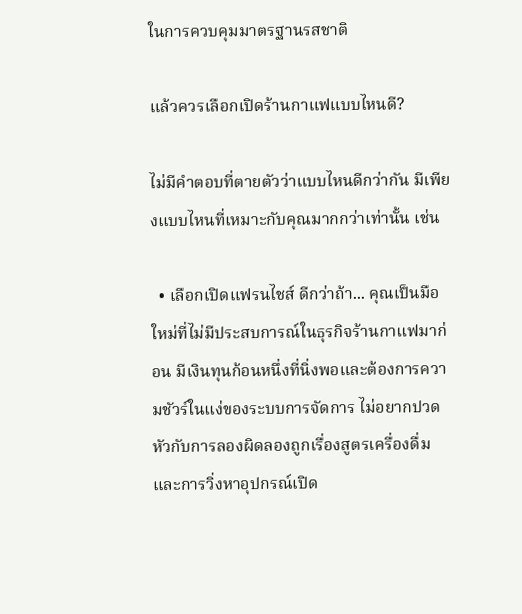ในการควบคุมมาตรฐานรสชาติ

แล้วควรเลือกเปิดร้านกาแฟแบบไหนดี?

ไม่มีคำตอบที่ตายตัวว่าแบบไหนดีกว่ากัน มีเพียงแบบไหนที่เหมาะกับคุณมากกว่าเท่านั้น เช่น

  • เลือกเปิดแฟรนไชส์ ดีกว่าถ้า... คุณเป็นมือใหม่ที่ไม่มีประสบการณ์ในธุรกิจร้านกาแฟมาก่อน มีเงินทุนก้อนหนึ่งที่นิ่งพอและต้องการความชัวร์ในแง่ของระบบการจัดการ ไม่อยากปวดหัวกับการลองผิดลองถูกเรื่องสูตรเครื่องดื่มและการวิ่งหาอุปกรณ์เปิด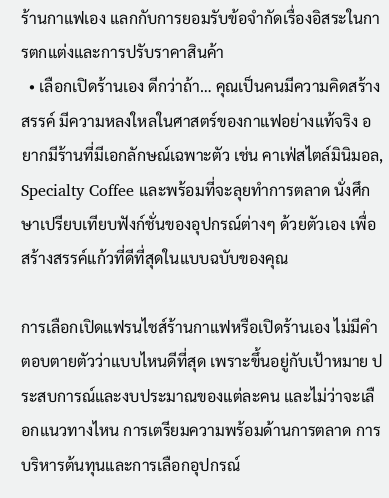ร้านกาแฟเอง แลกกับการยอมรับข้อจำกัดเรื่องอิสระในการตกแต่งและการปรับราคาสินค้า
  • เลือกเปิดร้านเอง ดีกว่าถ้า… คุณเป็นคนมีความคิดสร้างสรรค์ มีความหลงใหลในศาสตร์ของกาแฟอย่างแท้จริง อยากมีร้านที่มีเอกลักษณ์เฉพาะตัว เช่น คาเฟ่สไตล์มินิมอล, Specialty Coffee และพร้อมที่จะลุยทำการตลาด นั่งศึกษาเปรียบเทียบฟังก์ชั่นของอุปกรณ์ต่างๆ ด้วยตัวเอง เพื่อสร้างสรรค์แก้วที่ดีที่สุดในแบบฉบับของคุณ

การเลือกเปิดแฟรนไชส์ร้านกาแฟหรือเปิดร้านเอง ไม่มีคำตอบตายตัวว่าแบบไหนดีที่สุด เพราะขึ้นอยู่กับเป้าหมาย ประสบการณ์และงบประมาณของแต่ละคน และไม่ว่าจะเลือกแนวทางไหน การเตรียมความพร้อมด้านการตลาด การบริหารต้นทุนและการเลือกอุปกรณ์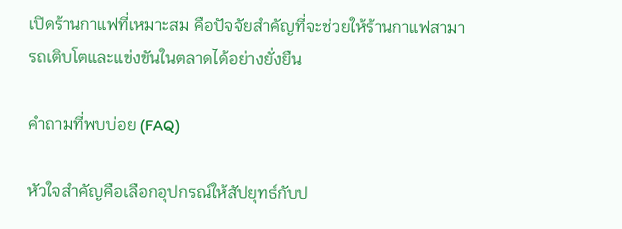เปิดร้านกาแฟที่เหมาะสม คือปัจจัยสำคัญที่จะช่วยให้ร้านกาแฟสามารถเติบโตและแข่งขันในตลาดได้อย่างยั่งยืน

คำถามที่พบบ่อย (FAQ)

หัวใจสำคัญคือเลือกอุปกรณ์ให้สัปยุทธ์กับป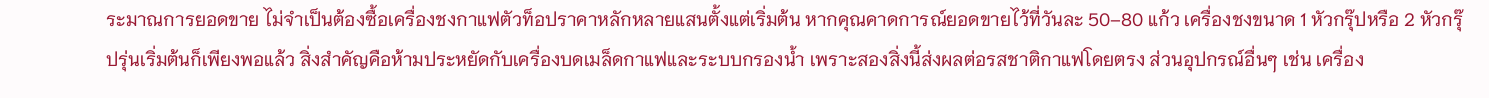ระมาณการยอดขาย ไม่จำเป็นต้องซื้อเครื่องชงกาแฟตัวท็อปราคาหลักหลายแสนตั้งแต่เริ่มต้น หากคุณคาดการณ์ยอดขายไว้ที่วันละ 50–80 แก้ว เครื่องชงขนาด 1 หัวกรุ๊ปหรือ 2 หัวกรุ๊ปรุ่นเริ่มต้นก็เพียงพอแล้ว สิ่งสำคัญคือห้ามประหยัดกับเครื่องบดเมล็ดกาแฟและระบบกรองน้ำ เพราะสองสิ่งนี้ส่งผลต่อรสชาติกาแฟโดยตรง ส่วนอุปกรณ์อื่นๆ เช่น เครื่อง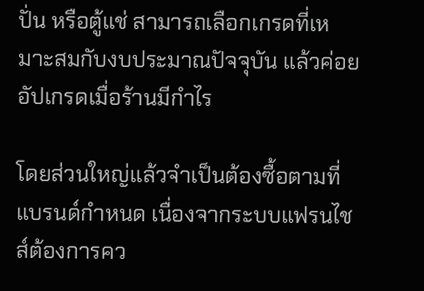ปั่น หรือตู้แช่ สามารถเลือกเกรดที่เหมาะสมกับงบประมาณปัจจุบัน แล้วค่อยอัปเกรดเมื่อร้านมีกำไร

โดยส่วนใหญ่แล้วจำเป็นต้องซื้อตามที่แบรนด์กำหนด เนื่องจากระบบแฟรนไชส์ต้องการคว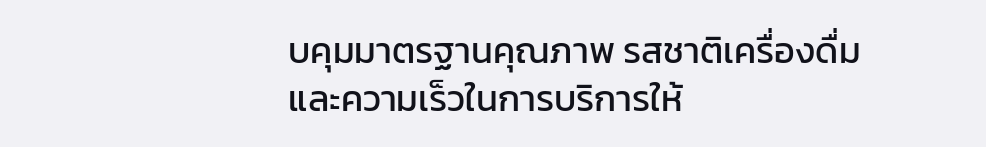บคุมมาตรฐานคุณภาพ รสชาติเครื่องดื่มและความเร็วในการบริการให้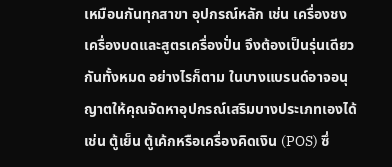เหมือนกันทุกสาขา อุปกรณ์หลัก เช่น เครื่องชง เครื่องบดและสูตรเครื่องปั่น จึงต้องเป็นรุ่นเดียวกันทั้งหมด อย่างไรก็ตาม ในบางแบรนด์อาจอนุญาตให้คุณจัดหาอุปกรณ์เสริมบางประเภทเองได้ เช่น ตู้เย็น ตู้เค้กหรือเครื่องคิดเงิน (POS) ซึ่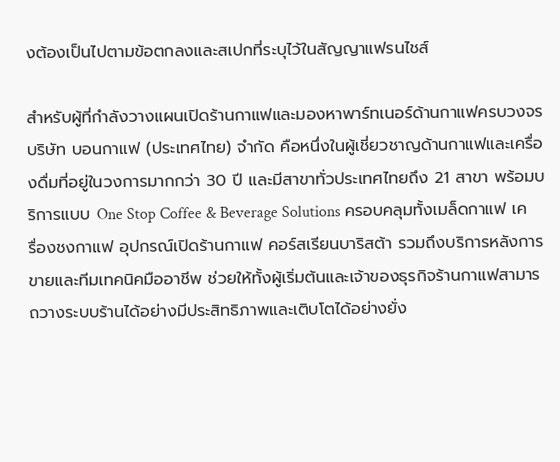งต้องเป็นไปตามข้อตกลงและสเปกที่ระบุไว้ในสัญญาแฟรนไชส์

สำหรับผู้ที่กำลังวางแผนเปิดร้านกาแฟและมองหาพาร์ทเนอร์ด้านกาแฟครบวงจร บริษัท บอนกาแฟ (ประเทศไทย) จำกัด คือหนึ่งในผู้เชี่ยวชาญด้านกาแฟและเครื่องดื่มที่อยู่ในวงการมากกว่า 30 ปี และมีสาขาทั่วประเทศไทยถึง 21 สาขา พร้อมบริการแบบ One Stop Coffee & Beverage Solutions ครอบคลุมทั้งเมล็ดกาแฟ เครื่องชงกาแฟ อุปกรณ์เปิดร้านกาแฟ คอร์สเรียนบาริสต้า รวมถึงบริการหลังการขายและทีมเทคนิคมืออาชีพ ช่วยให้ทั้งผู้เริ่มต้นและเจ้าของธุรกิจร้านกาแฟสามารถวางระบบร้านได้อย่างมีประสิทธิภาพและเติบโตได้อย่างยั่ง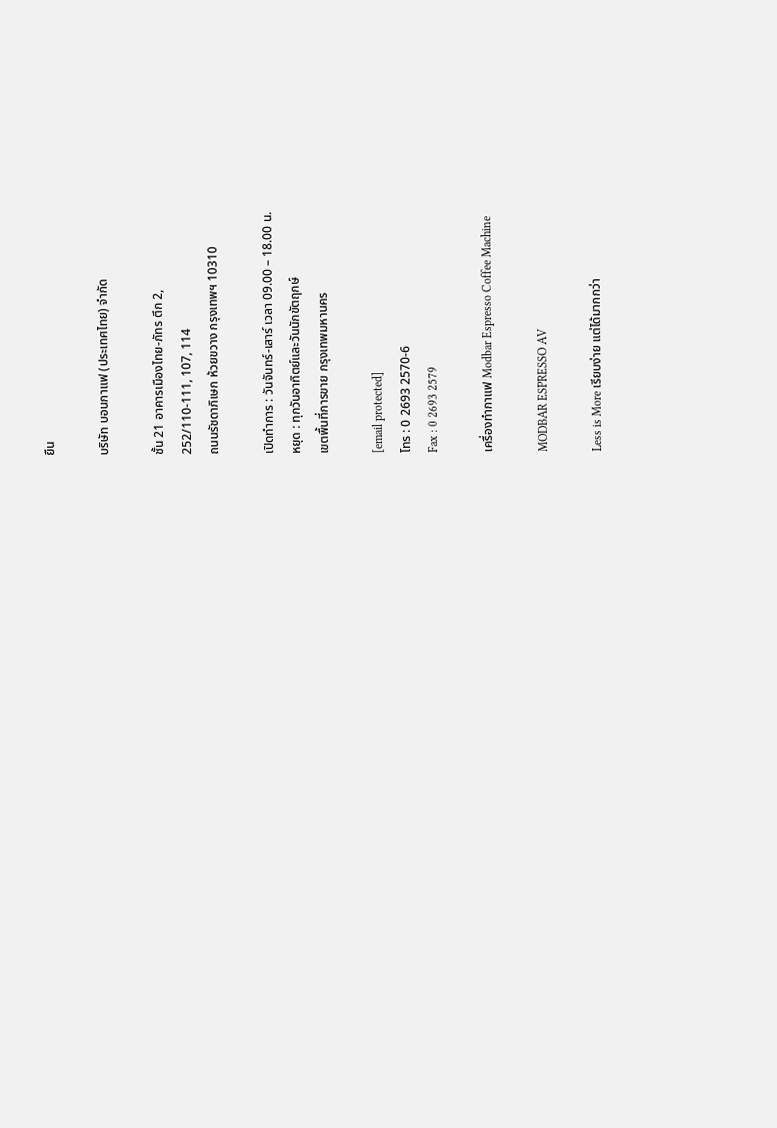ยืน

บริษัท บอนกาแฟ (ประเทศไทย) จำกัด

ชั้น 21 อาคารเมืองไทย-ภัทร ตึก 2,
252/110-111, 107, 114
ถนนรัชดาภิเษก ห้วยขวาง กรุงเทพฯ 10310

เปิดทำการ : วันจันทร์-เสาร์ เวลา 09.00 – 18.00 น.
หยุด : ทุกวันอาทิตย์และวันนักขัตฤกษ์
เขตพื้นที่การขาย กรุงเทพมหานคร

[email protected]
โทร : 0 2693 2570-6
Fax : 0 2693 2579

เครื่องทำกาแฟ Modbar Espresso Coffee Machine

MODBAR ESPRESSO AV

Less is More เรียบง่าย แต่ได้มากกว่า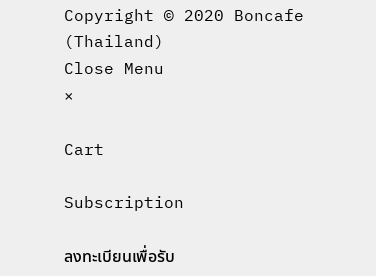Copyright © 2020 Boncafe (Thailand)
Close Menu
×

Cart

Subscription

ลงทะเบียนเพื่อรับ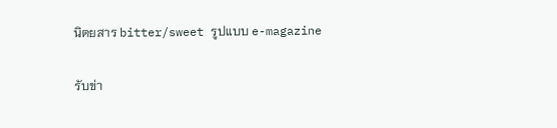นิตยสาร bitter/sweet รูปแบบ e-magazine

รับข่า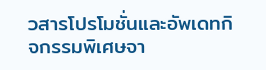วสารโปรโมชั่นและอัพเดทกิจกรรมพิเศษจา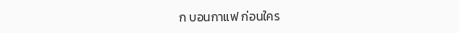ก บอนกาแฟ ก่อนใคร